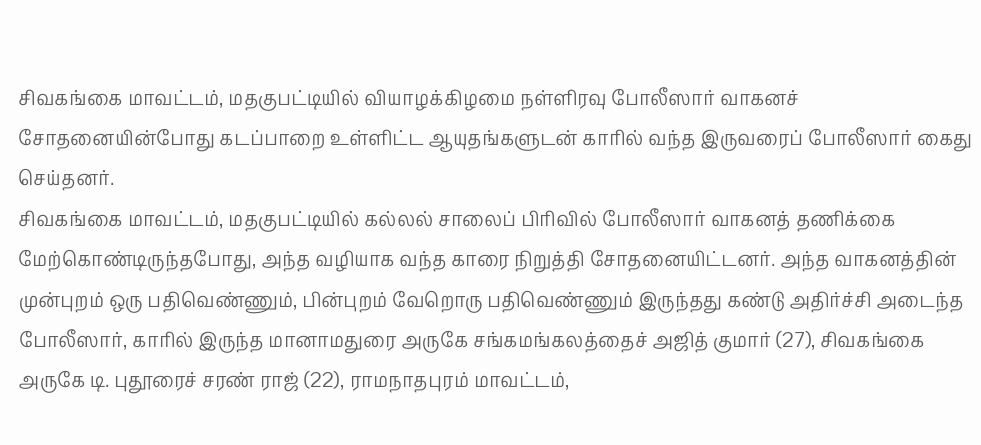சிவகங்கை மாவட்டம், மதகுபட்டியில் வியாழக்கிழமை நள்ளிரவு போலீஸார் வாகனச் சோதனையின்போது கடப்பாறை உள்ளிட்ட ஆயுதங்களுடன் காரில் வந்த இருவரைப் போலீஸார் கைது செய்தனர்.
சிவகங்கை மாவட்டம், மதகுபட்டியில் கல்லல் சாலைப் பிரிவில் போலீஸார் வாகனத் தணிக்கை மேற்கொண்டிருந்தபோது, அந்த வழியாக வந்த காரை நிறுத்தி சோதனையிட்டனர். அந்த வாகனத்தின் முன்புறம் ஒரு பதிவெண்ணும், பின்புறம் வேறொரு பதிவெண்ணும் இருந்தது கண்டு அதிர்ச்சி அடைந்த போலீஸார், காரில் இருந்த மானாமதுரை அருகே சங்கமங்கலத்தைச் அஜித் குமார் (27), சிவகங்கை அருகே டி. புதூரைச் சரண் ராஜ் (22), ராமநாதபுரம் மாவட்டம்,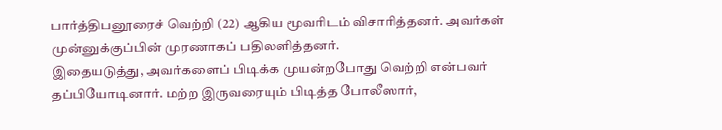பார்த்திபனூரைச் வெற்றி (22) ஆகிய மூவரிடம் விசாரித்தனர். அவர்கள் முன்னுக்குப்பின் முரணாகப் பதிலளித்தனர்.
இதையடுத்து, அவர்களைப் பிடிக்க முயன்றபோது வெற்றி என்பவர் தப்பியோடினார். மற்ற இருவரையும் பிடித்த போலீஸார்,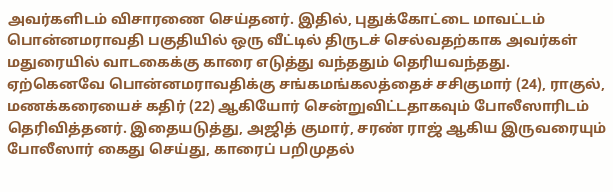அவர்களிடம் விசாரணை செய்தனர். இதில், புதுக்கோட்டை மாவட்டம் பொன்னமராவதி பகுதியில் ஒரு வீட்டில் திருடச் செல்வதற்காக அவர்கள் மதுரையில் வாடகைக்கு காரை எடுத்து வந்ததும் தெரியவந்தது.
ஏற்கெனவே பொன்னமராவதிக்கு சங்கமங்கலத்தைச் சசிகுமார் (24), ராகுல், மணக்கரையைச் கதிர் (22) ஆகியோர் சென்றுவிட்டதாகவும் போலீஸாரிடம் தெரிவித்தனர். இதையடுத்து, அஜித் குமார், சரண் ராஜ் ஆகிய இருவரையும் போலீஸார் கைது செய்து, காரைப் பறிமுதல்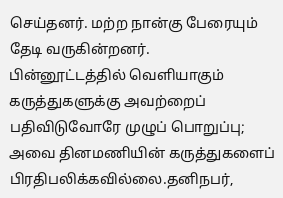செய்தனர். மற்ற நான்கு பேரையும் தேடி வருகின்றனர்.
பின்னூட்டத்தில் வெளியாகும் கருத்துகளுக்கு அவற்றைப் பதிவிடுவோரே முழுப் பொறுப்பு; அவை தினமணியின் கருத்துகளைப் பிரதிபலிக்கவில்லை.தனிநபர்,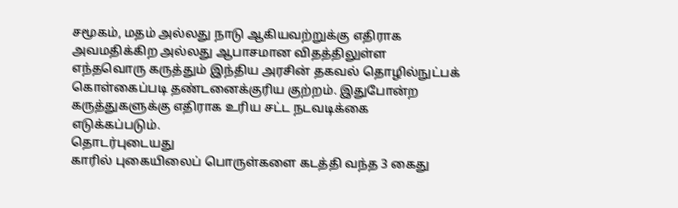சமூகம், மதம் அல்லது நாடு ஆகியவற்றுக்கு எதிராக அவமதிக்கிற அல்லது ஆபாசமான விதத்திலுள்ள எந்தவொரு கருத்தும் இந்திய அரசின் தகவல் தொழில்நுட்பக் கொள்கைப்படி தண்டனைக்குரிய குற்றம். இதுபோன்ற கருத்துகளுக்கு எதிராக உரிய சட்ட நடவடிக்கை எடுக்கப்படும்.
தொடர்புடையது
காரில் புகையிலைப் பொருள்களை கடத்தி வந்த 3 கைது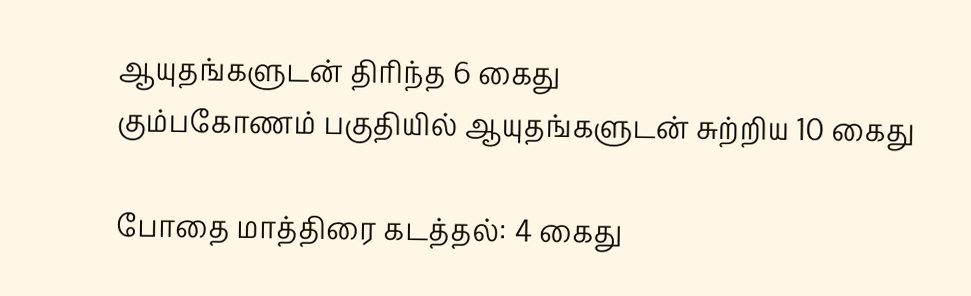ஆயுதங்களுடன் திரிந்த 6 கைது
கும்பகோணம் பகுதியில் ஆயுதங்களுடன் சுற்றிய 10 கைது

போதை மாத்திரை கடத்தல்: 4 கைது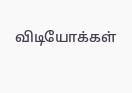விடியோக்கள்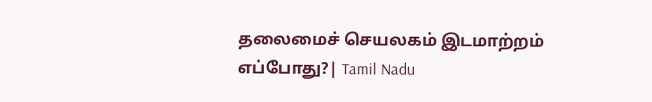தலைமைச் செயலகம் இடமாற்றம் எப்போது?| Tamil Nadu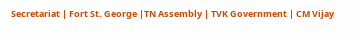Secretariat | Fort St. George |TN Assembly | TVK Government | CM Vijay